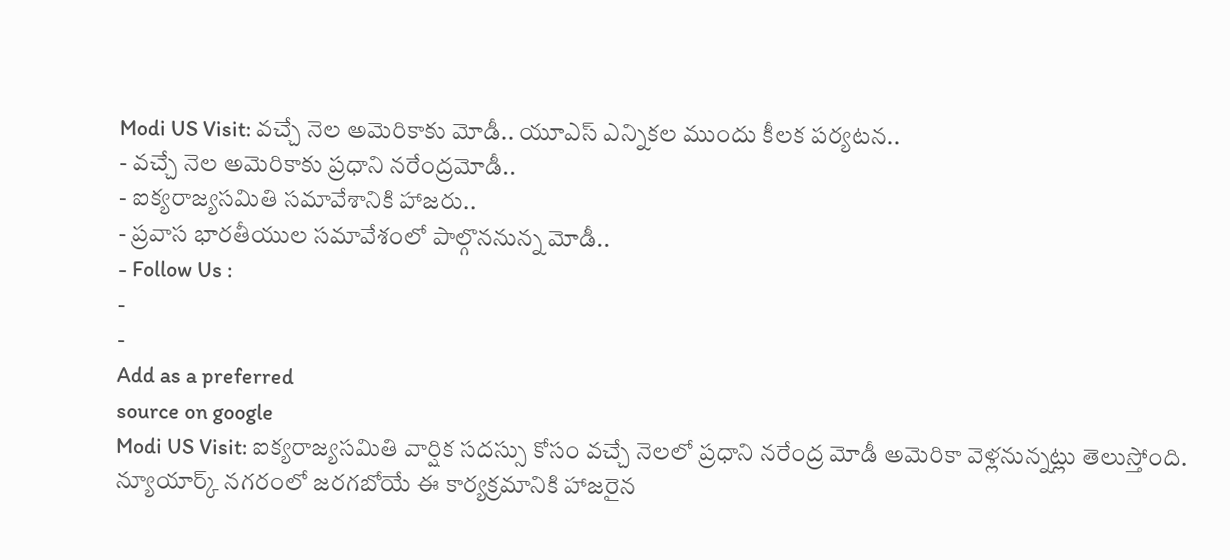Modi US Visit: వచ్చే నెల అమెరికాకు మోడీ.. యూఎస్ ఎన్నికల ముందు కీలక పర్యటన..
- వచ్చే నెల అమెరికాకు ప్రధాని నరేంద్రమోడీ..
- ఐక్యరాజ్యసమితి సమావేశానికి హాజరు..
- ప్రవాస భారతీయుల సమావేశంలో పాల్గొననున్న మోడీ..
- Follow Us :
-
-
Add as a preferred
source on google
Modi US Visit: ఐక్యరాజ్యసమితి వార్షిక సదస్సు కోసం వచ్చే నెలలో ప్రధాని నరేంద్ర మోడీ అమెరికా వెళ్లనున్నట్లు తెలుస్తోంది. న్యూయార్క్ నగరంలో జరగబోయే ఈ కార్యక్రమానికి హాజరైన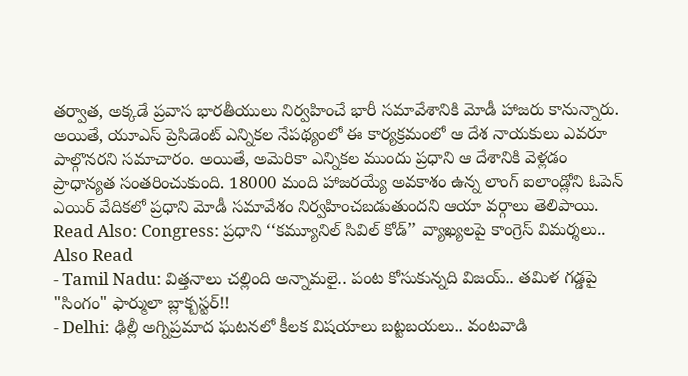తర్వాత, అక్కడే ప్రవాస భారతీయులు నిర్వహించే భారీ సమావేశానికి మోడీ హాజరు కానున్నారు. అయితే, యూఎస్ ప్రెసిడెంట్ ఎన్నికల నేపథ్యంలో ఈ కార్యక్రమంలో ఆ దేశ నాయకులు ఎవరూ పాల్గొనరని సమాచారం. అయితే, అమెరికా ఎన్నికల ముందు ప్రధాని ఆ దేశానికి వెళ్లడం ప్రాధాన్యత సంతరించుకుంది. 18000 మంది హాజరయ్యే అవకాశం ఉన్న లాంగ్ ఐలాండ్లోని ఓపెన్ ఎయిర్ వేదికలో ప్రధాని మోడీ సమావేశం నిర్వహించబడుతుందని ఆయా వర్గాలు తెలిపాయి.
Read Also: Congress: ప్రధాని ‘‘కమ్యూనిల్ సివిల్ కోడ్’’ వ్యాఖ్యలపై కాంగ్రెస్ విమర్శలు..
Also Read
- Tamil Nadu: విత్తనాలు చల్లింది అన్నామలై.. పంట కోసుకున్నది విజయ్.. తమిళ గడ్డపై "సింగం" ఫార్ములా బ్లాక్బస్టర్!!
- Delhi: ఢిల్లీ అగ్నిప్రమాద ఘటనలో కీలక విషయాలు బట్టబయలు.. వంటవాడి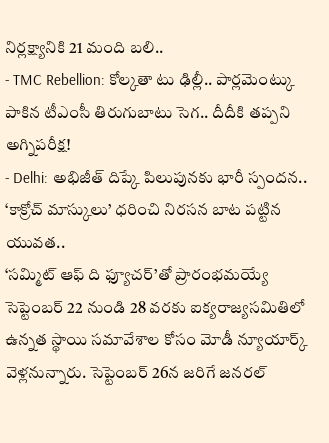నిర్లక్ష్యానికి 21 మంది బలి..
- TMC Rebellion: కోల్కతా టు ఢిల్లీ.. పార్లమెంట్కు పాకిన టీఎంసీ తిరుగుబాటు సెగ.. దీదీకి తప్పని అగ్నిపరీక్ష!
- Delhi: అభిజీత్ దిప్కే పిలుపునకు భారీ స్పందన.. ‘కాక్రోచ్ మాస్కులు’ ధరించి నిరసన బాట పట్టిన యువత..
‘సమ్మిట్ ఆఫ్ ది ఫ్యూచర్’తో ప్రారంభమయ్యే సెప్టెంబర్ 22 నుండి 28 వరకు ఐక్యరాజ్యసమితిలో ఉన్నత స్థాయి సమావేశాల కోసం మోడీ న్యూయార్క్ వెళ్లనున్నారు. సెప్టెంబర్ 26న జరిగే జనరల్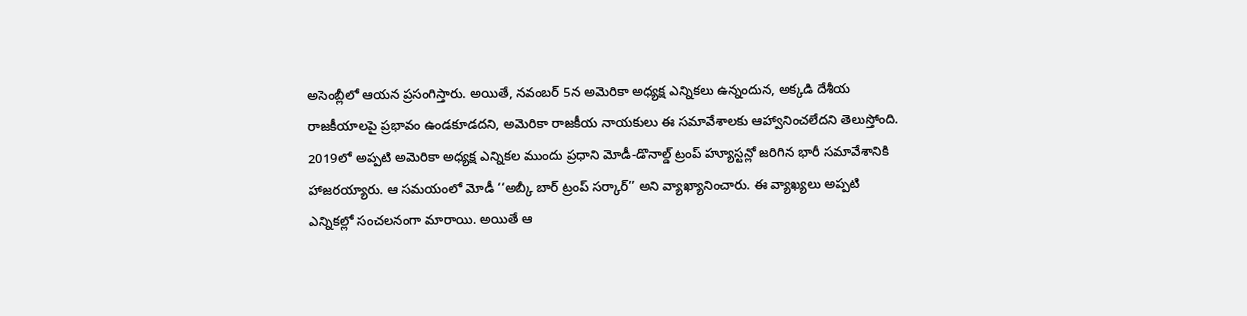అసెంబ్లీలో ఆయన ప్రసంగిస్తారు. అయితే, నవంబర్ 5న అమెరికా అధ్యక్ష ఎన్నికలు ఉన్నందున, అక్కడి దేశీయ రాజకీయాలపై ప్రభావం ఉండకూడదని, అమెరికా రాజకీయ నాయకులు ఈ సమావేశాలకు ఆహ్వానించలేదని తెలుస్తోంది.
2019లో అప్పటి అమెరికా అధ్యక్ష ఎన్నికల ముందు ప్రధాని మోడీ-డొనాల్డ్ ట్రంప్ హ్యూస్టన్లో జరిగిన భారీ సమావేశానికి హాజరయ్యారు. ఆ సమయంలో మోడీ ‘‘అబ్కీ బార్ ట్రంప్ సర్కార్’’ అని వ్యాఖ్యానించారు. ఈ వ్యాఖ్యలు అప్పటి ఎన్నికల్లో సంచలనంగా మారాయి. అయితే ఆ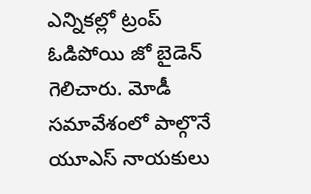ఎన్నికల్లో ట్రంప్ ఓడిపోయి జో బైడెన్ గెలిచారు. మోడీ సమావేశంలో పాల్గొనే యూఎస్ నాయకులు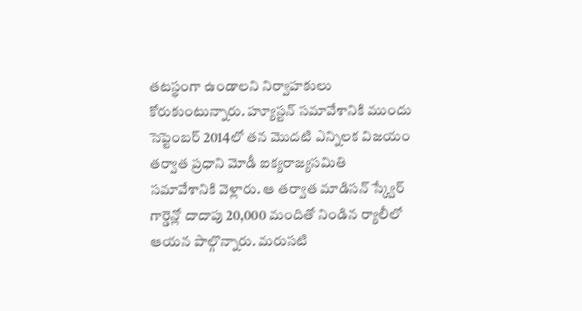తటస్థంగా ఉండాలని నిర్వాహకులు కోరుకుంటున్నారు. హ్యూస్టన్ సమావేశానికి ముందు సెప్టెంబర్ 2014లో తన మొదటి ఎన్నిలక విజయం తర్వాత ప్రధాని మోడీ ఐక్యరాజ్యసమితి సమావేశానికి వెళ్లారు. ఆ తర్వాత మాడిసన్ స్క్వేర్ గార్డెన్లో దాదాపు 20,000 మందితో నిండిన ర్యాలీలో ఆయన పాల్గొన్నారు. మరుసటి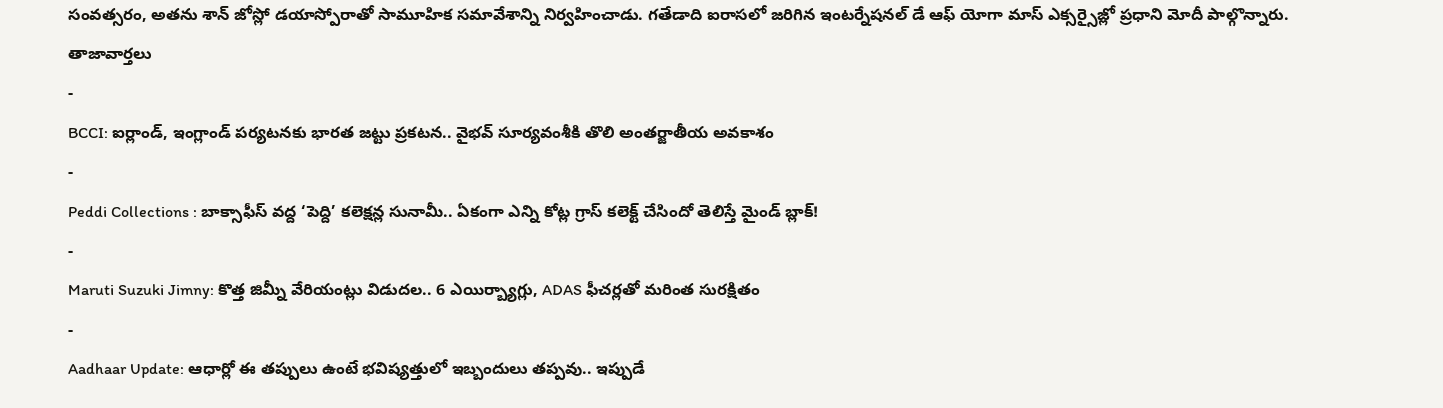సంవత్సరం, అతను శాన్ జోస్లో డయాస్పోరాతో సామూహిక సమావేశాన్ని నిర్వహించాడు. గతేడాది ఐరాసలో జరిగిన ఇంటర్నేషనల్ డే ఆఫ్ యోగా మాస్ ఎక్సర్సైజ్లో ప్రధాని మోదీ పాల్గొన్నారు.
తాజావార్తలు
-
BCCI: ఐర్లాండ్, ఇంగ్లాండ్ పర్యటనకు భారత జట్టు ప్రకటన.. వైభవ్ సూర్యవంశీకి తొలి అంతర్జాతీయ అవకాశం
-
Peddi Collections : బాక్సాఫీస్ వద్ద ‘పెద్ది’ కలెక్షన్ల సునామీ.. ఏకంగా ఎన్ని కోట్ల గ్రాస్ కలెక్ట్ చేసిందో తెలిస్తే మైండ్ బ్లాక్!
-
Maruti Suzuki Jimny: కొత్త జిమ్నీ వేరియంట్లు విడుదల.. 6 ఎయిర్బ్యాగ్లు, ADAS ఫీచర్లతో మరింత సురక్షితం
-
Aadhaar Update: ఆధార్లో ఈ తప్పులు ఉంటే భవిష్యత్తులో ఇబ్బందులు తప్పవు.. ఇప్పుడే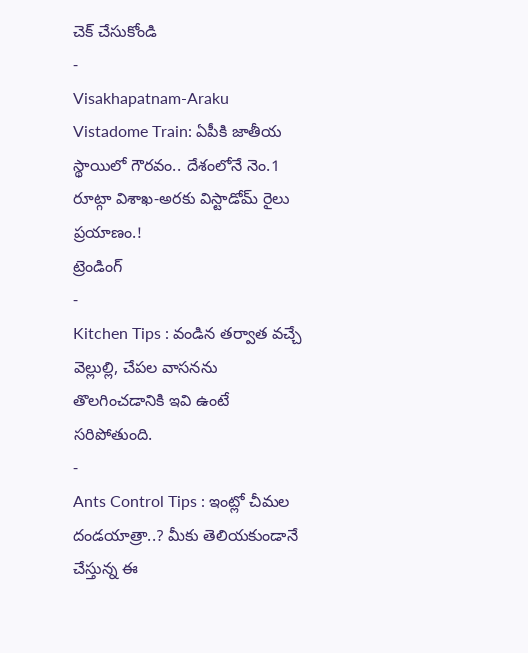చెక్ చేసుకోండి
-
Visakhapatnam-Araku Vistadome Train: ఏపీకి జాతీయ స్థాయిలో గౌరవం.. దేశంలోనే నెం.1 రూట్గా విశాఖ-అరకు విస్టాడోమ్ రైలు ప్రయాణం.!
ట్రెండింగ్
-
Kitchen Tips : వండిన తర్వాత వచ్చే వెల్లుల్లి, చేపల వాసనను తొలగించడానికి ఇవి ఉంటే సరిపోతుంది.
-
Ants Control Tips : ఇంట్లో చీమల దండయాత్రా..? మీకు తెలియకుండానే చేస్తున్న ఈ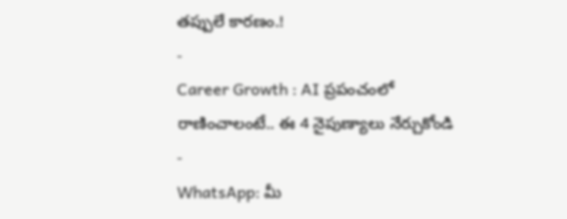తప్పులే కారణం.!
-
Career Growth : AI ప్రపంచంలో రాణించాలంటే.. ఈ 4 నైపుణ్యాలు నేర్చుకోండి
-
WhatsApp: మీ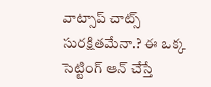వాట్సాప్ చాట్స్ సురక్షితమేనా.? ఈ ఒక్క సెట్టింగ్ ఆన్ చేస్తే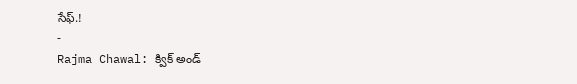సేఫ్.!
-
Rajma Chawal: క్విక్ అండ్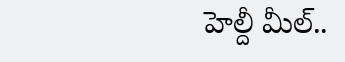హెల్దీ మీల్..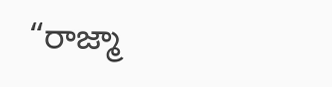“రాజ్మా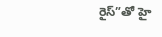రైస్”తో హై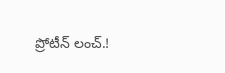ప్రోటీన్ లంచ్.!